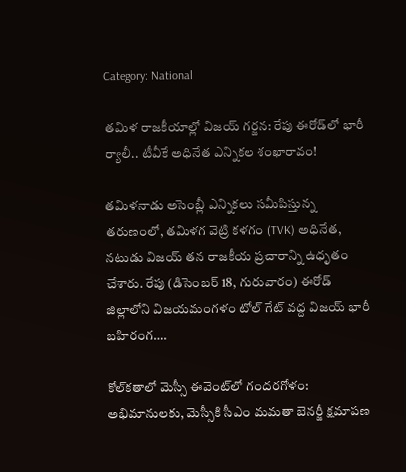Category: National

తమిళ రాజకీయాల్లో విజయ్ గర్జన: రేపు ఈరోడ్‌లో భారీ ర్యాలీ.. టీవీకే అధినేత ఎన్నికల శంఖారావం!

తమిళనాడు అసెంబ్లీ ఎన్నికలు సమీపిస్తున్న తరుణంలో, తమిళగ వెట్రి కళగం (TVK) అధినేత, నటుడు విజయ్ తన రాజకీయ ప్రచారాన్ని ఉధృతం చేశారు. రేపు (డిసెంబర్ 18, గురువారం) ఈరోడ్ జిల్లాలోని విజయమంగళం టోల్ గేట్ వద్ద విజయ్ భారీ బహిరంగ….

కోల్‌కతాలో మెస్సీ ఈవెంట్‌లో గందరగోళం: అభిమానులకు, మెస్సీకి సీఎం మమతా బెనర్జీ క్షమాపణ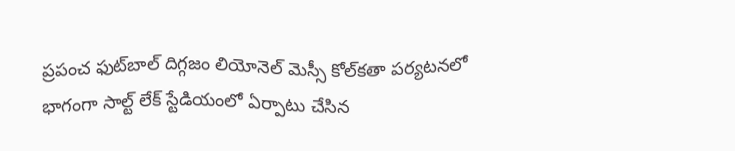ప్రపంచ ఫుట్‌బాల్ దిగ్గజం లియోనెల్ మెస్సీ కోల్‌కతా పర్యటనలో భాగంగా సాల్ట్ లేక్ స్టేడియంలో ఏర్పాటు చేసిన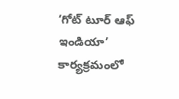‘గోట్ టూర్ ఆఫ్ ఇండియా’ కార్యక్రమంలో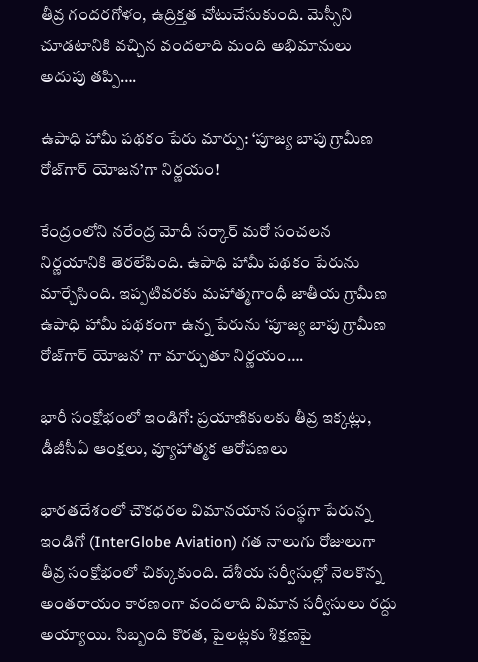తీవ్ర గందరగోళం, ఉద్రిక్తత చోటుచేసుకుంది. మెస్సీని చూడటానికి వచ్చిన వందలాది మంది అభిమానులు అదుపు తప్పి….

ఉపాధి హామీ పథకం పేరు మార్పు: ‘పూజ్య బాపు గ్రామీణ రోజ్‌గార్ యోజన’గా నిర్ణయం!

కేంద్రంలోని నరేంద్ర మోదీ సర్కార్ మరో సంచలన నిర్ణయానికి తెరలేపింది. ఉపాధి హామీ పథకం పేరును మార్చేసింది. ఇప్పటివరకు మహాత్మగాంధీ జాతీయ గ్రామీణ ఉపాధి హామీ పథకంగా ఉన్న పేరును ‘పూజ్య బాపు గ్రామీణ రోజ్‌గార్ యోజన’ గా మార్చుతూ నిర్ణయం….

భారీ సంక్షోభంలో ఇండిగో: ప్రయాణికులకు తీవ్ర ఇక్కట్లు, డీజీసీఏ ఆంక్షలు, వ్యూహాత్మక ఆరోపణలు

భారతదేశంలో చౌకధరల విమానయాన సంస్థగా పేరున్న ఇండిగో (InterGlobe Aviation) గత నాలుగు రోజులుగా తీవ్ర సంక్షోభంలో చిక్కుకుంది. దేశీయ సర్వీసుల్లో నెలకొన్న అంతరాయం కారణంగా వందలాది విమాన సర్వీసులు రద్దు అయ్యాయి. సిబ్బంది కొరత, పైలట్లకు శిక్షణపై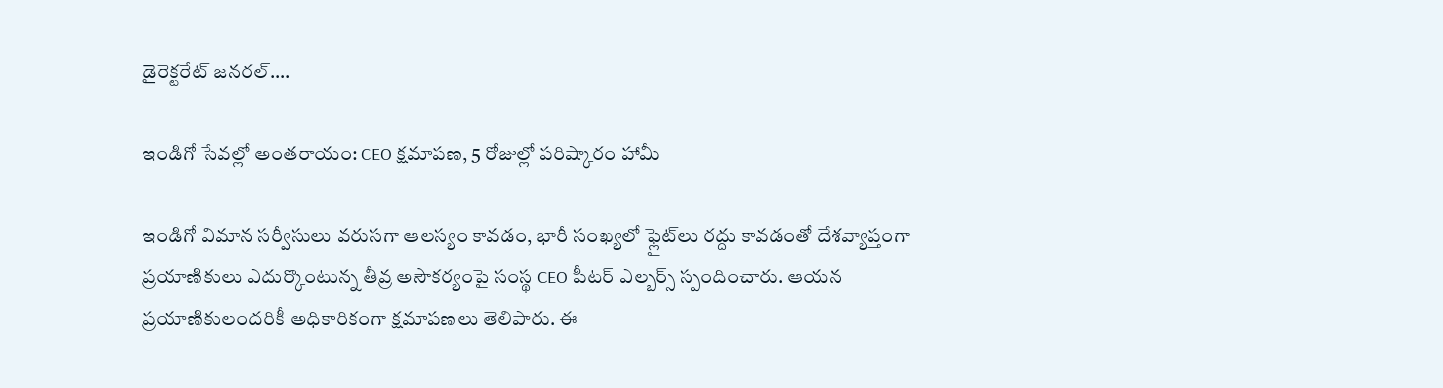డైరెక్టరేట్ జనరల్….

ఇండిగో సేవల్లో అంతరాయం: CEO క్షమాపణ, 5 రోజుల్లో పరిష్కారం హామీ

ఇండిగో విమాన సర్వీసులు వరుసగా ఆలస్యం కావడం, భారీ సంఖ్యలో ఫ్లైట్‌లు రద్దు కావడంతో దేశవ్యాప్తంగా ప్రయాణికులు ఎదుర్కొంటున్న తీవ్ర అసౌకర్యంపై సంస్థ CEO పీటర్ ఎల్బర్స్ స్పందించారు. ఆయన ప్రయాణికులందరికీ అధికారికంగా క్షమాపణలు తెలిపారు. ఈ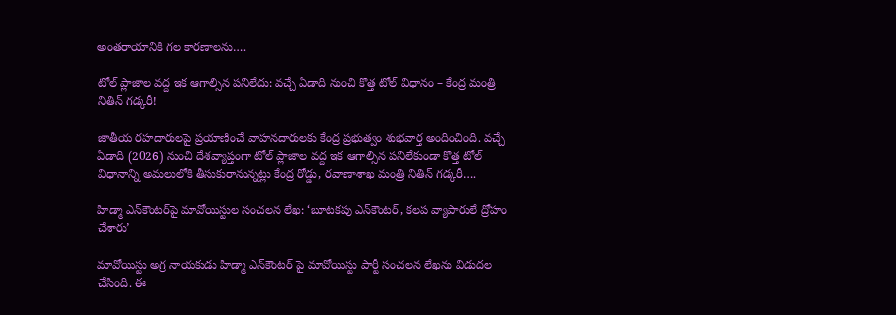అంతరాయానికి గల కారణాలను….

టోల్ ప్లాజాల వద్ద ఇక ఆగాల్సిన పనిలేదు: వచ్చే ఏడాది నుంచి కొత్త టోల్ విధానం – కేంద్ర మంత్రి నితిన్ గడ్కరీ!

జాతీయ రహదారులపై ప్రయాణించే వాహనదారులకు కేంద్ర ప్రభుత్వం శుభవార్త అందించింది. వచ్చే ఏడాది (2026) నుంచి దేశవ్యాప్తంగా టోల్ ప్లాజాల వద్ద ఇక ఆగాల్సిన పనిలేకుండా కొత్త టోల్ విధానాన్ని అమలులోకి తీసుకురానున్నట్లు కేంద్ర రోడ్డు, రవాణాశాఖ మంత్రి నితిన్ గడ్కరీ….

హిడ్మా ఎన్‌కౌంటర్‌పై మావోయిస్టుల సంచలన లేఖ: ‘బూటకపు ఎన్‌కౌంటర్, కలప వ్యాపారులే ద్రోహం చేశారు’

మావోయిస్టు అగ్ర నాయకుడు హిడ్మా ఎన్‌కౌంటర్ పై మావోయిస్టు పార్టీ సంచలన లేఖను విడుదల చేసింది. ఈ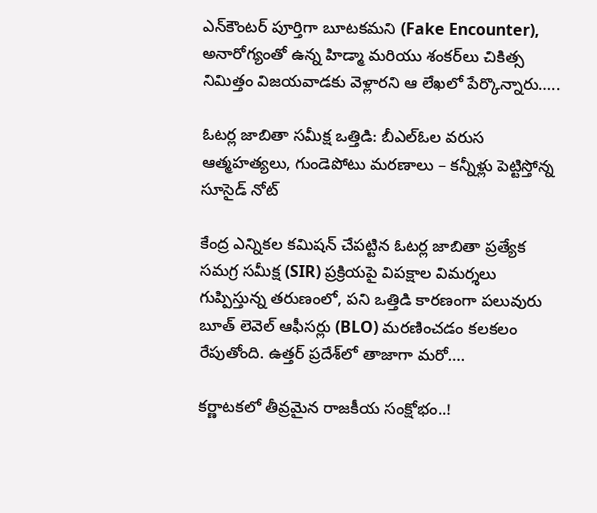ఎన్‌కౌంటర్‌ పూర్తిగా బూటకమని (Fake Encounter), అనారోగ్యంతో ఉన్న హిడ్మా మరియు శంకర్‌లు చికిత్స నిమిత్తం విజయవాడకు వెళ్లారని ఆ లేఖలో పేర్కొన్నారు…..

ఓటర్ల జాబితా సమీక్ష ఒత్తిడి: బీఎల్‌ఓల వరుస ఆత్మహత్యలు, గుండెపోటు మరణాలు – కన్నీళ్లు పెట్టిస్తోన్న సూసైడ్ నోట్

కేంద్ర ఎన్నికల కమిషన్ చేపట్టిన ఓటర్ల జాబితా ప్రత్యేక సమగ్ర సమీక్ష (SIR) ప్రక్రియపై విపక్షాల విమర్శలు గుప్పిస్తున్న తరుణంలో, పని ఒత్తిడి కారణంగా పలువురు బూత్ లెవెల్ ఆఫీసర్లు (BLO) మరణించడం కలకలం రేపుతోంది. ఉత్తర్ ప్రదేశ్‌లో తాజాగా మరో….

కర్ణాటకలో తీవ్రమైన రాజకీయ సంక్షోభం..!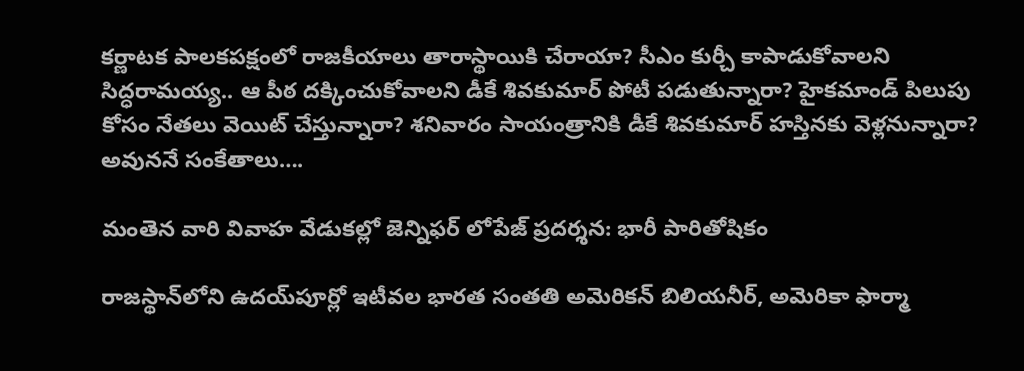కర్ణాటక పాలకపక్షంలో రాజకీయాలు తారాస్థాయికి చేరాయా? సీఎం కుర్చీ కాపాడుకోవాలని సిద్ధరామయ్య.. ఆ పీఠ దక్కించుకోవాలని డీకే శివకుమార్ పోటీ పడుతున్నారా? హైకమాండ్ పిలుపు కోసం నేతలు వెయిట్ చేస్తున్నారా? శనివారం సాయంత్రానికి డీకే శివకుమార్ హస్తినకు వెళ్లనున్నారా? అవుననే సంకేతాలు….

మంతెన వారి వివాహ వేడుకల్లో జెన్నిఫర్ లోపేజ్ ప్రదర్శన: భారీ పారితోషికం

రాజస్థాన్‌లోని ఉదయ్‌పూర్లో ఇటీవల భారత సంతతి అమెరికన్ బిలియనీర్, అమెరికా ఫార్మా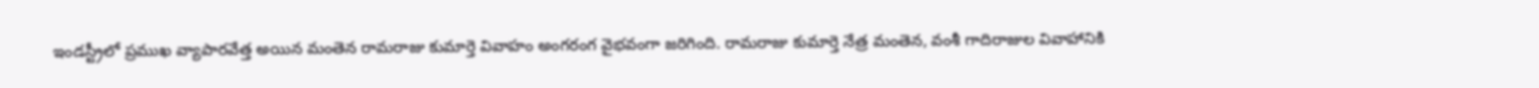ఇండస్ట్రీలో ప్రముఖ వ్యాపారవేత్త అయిన మంతెన రామరాజు కుమార్తె వివాహం అంగరంగ వైభవంగా జరిగింది. రామరాజు కుమార్తె నేత్ర మంతెన, వంశీ గాదిరాజుల వివాహానికి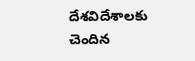దేశవిదేశాలకు చెందిన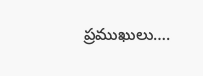ప్రముఖులు….